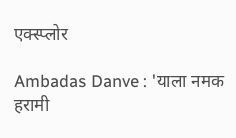एक्स्प्लोर

Ambadas Danve : 'याला नमक हरामी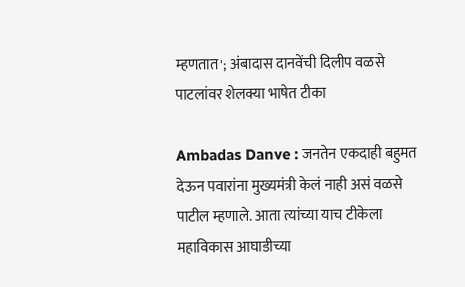म्हणतात'; अंबादास दानवेंची दिलीप वळसे पाटलांवर शेलक्या भाषेत टीका

Ambadas Danve : जनतेन एकदाही बहुमत देऊन पवारांना मुख्यमंत्री केलं नाही असं वळसे पाटील म्हणाले. आता त्यांच्या याच टीकेला महाविकास आघाडीच्या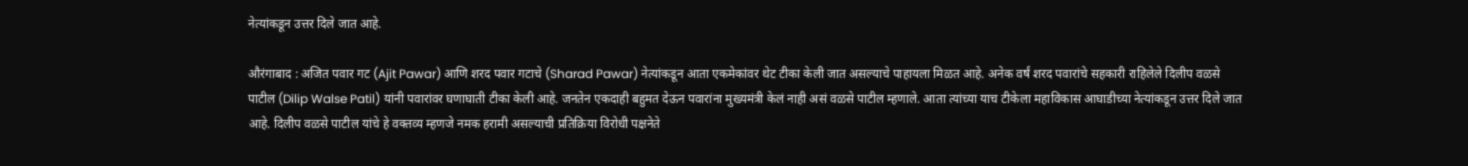नेत्यांकडून उत्तर दिले जात आहे.

औरंगाबाद : अजित पवार गट (Ajit Pawar) आणि शरद पवार गटाचे (Sharad Pawar) नेत्यांकडून आता एकमेकांवर थेट टीका केली जात असल्याचे पाहायला मिळत आहे. अनेक वर्षं शरद पवारांचे सहकारी राहिलेले दिलीप वळसे पाटील (Dilip Walse Patil) यांनी पवारांवर घणाघाती टीका केली आहे. जनतेन एकदाही बहुमत देऊन पवारांना मुख्यमंत्री केलं नाही असं वळसे पाटील म्हणाले. आता त्यांच्या याच टीकेला महाविकास आघाडीच्या नेत्यांकडून उत्तर दिले जात आहे. दिलीप वळसे पाटील यांचे हे वक्तव्य म्हणजे नमक हरामी असल्याची प्रतिक्रिया विरोधी पक्षनेते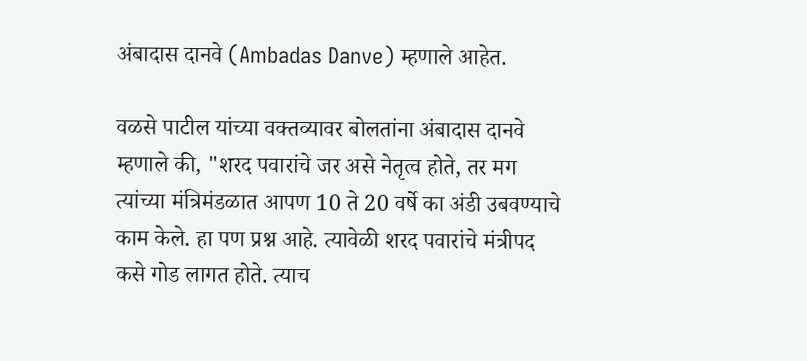अंबादास दानवे (Ambadas Danve) म्हणाले आहेत.

वळसे पाटील यांच्या वक्तव्यावर बोलतांना अंबादास दानवे म्हणाले की, "शरद पवारांचे जर असे नेतृत्व होते, तर मग त्यांच्या मंत्रिमंडळात आपण 10 ते 20 वर्षे का अंडी उबवण्याचे काम केले. हा पण प्रश्न आहे. त्यावेळी शरद पवारांचे मंत्रीपद कसे गोड लागत होते. त्याच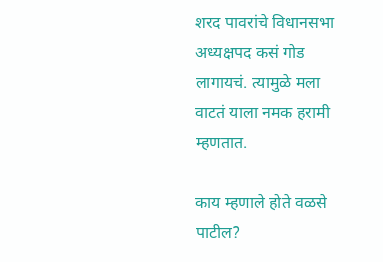शरद पावरांचे विधानसभा अध्यक्षपद कसं गोड लागायचं. त्यामुळे मला वाटतं याला नमक हरामी म्हणतात.

काय म्हणाले होते वळसे पाटील?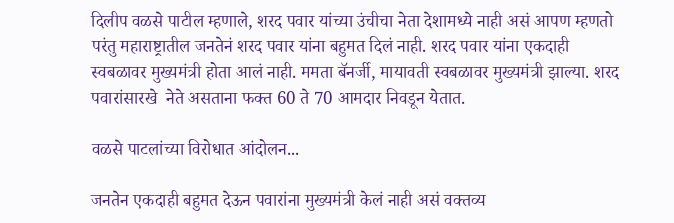दिलीप वळसे पाटील म्हणाले, शरद पवार यांच्या उंचीचा नेता देशामध्ये नाही असं आपण म्हणतो परंतु महाराष्ट्रातील जनतेनं शरद पवार यांना बहुमत दिलं नाही. शरद पवार यांना एकदाही स्वबळावर मुख्यमंत्री होता आलं नाही. ममता बॅनर्जी, मायावती स्वबळावर मुख्यमंत्री झाल्या. शरद पवारांसारखे  नेते असताना फक्त 60 ते 70 आमदार निवडून येतात.

वळसे पाटलांच्या विरोधात आंदोलन...

जनतेन एकदाही बहुमत देऊन पवारांना मुख्यमंत्री केलं नाही असं वक्तव्य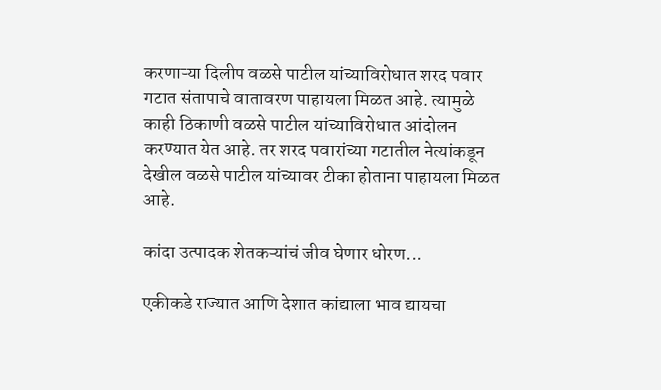करणाऱ्या दिलीप वळसे पाटील यांच्याविरोधात शरद पवार गटात संतापाचे वातावरण पाहायला मिळत आहे. त्यामुळे काही ठिकाणी वळसे पाटील यांच्याविरोधात आंदोलन करण्यात येत आहे. तर शरद पवारांच्या गटातील नेत्यांकडून देखील वळसे पाटील यांच्यावर टीका होताना पाहायला मिळत आहे.

कांदा उत्पादक शेतकऱ्यांचं जीव घेणार धोरण...

एकीकडे राज्यात आणि देशात कांद्याला भाव द्यायचा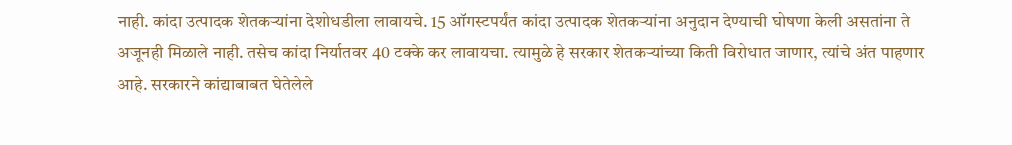नाही. कांदा उत्पादक शेतकऱ्यांना देशोधडीला लावायचे. 15 ऑगस्टपर्यंत कांदा उत्पादक शेतकऱ्यांना अनुदान देण्याची घोषणा केली असतांना ते अजूनही मिळाले नाही. तसेच कांदा निर्यातवर 40 टक्के कर लावायचा. त्यामुळे हे सरकार शेतकऱ्यांच्या किती विरोधात जाणार, त्यांचे अंत पाहणार आहे. सरकारने कांद्याबाबत घेतेलेले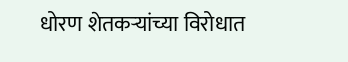धोरण शेतकऱ्यांच्या विरोधात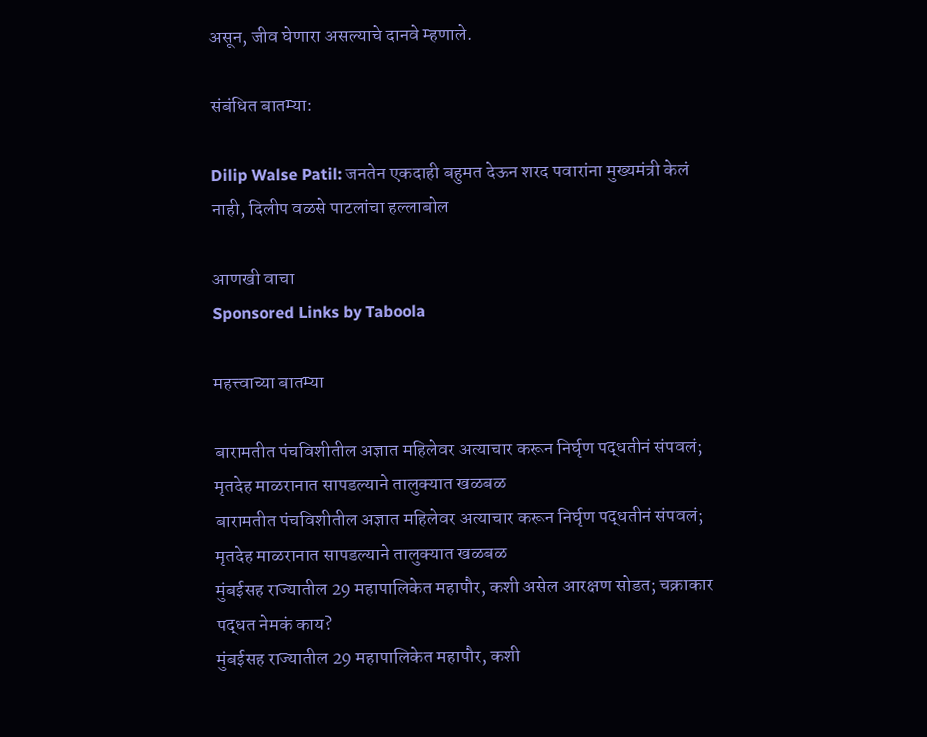असून, जीव घेणारा असल्याचे दानवे म्हणाले.

संबंधित बातम्या:

Dilip Walse Patil: जनतेन एकदाही बहुमत देऊन शरद पवारांना मुख्यमंत्री केलं नाही, दिलीप वळसे पाटलांचा हल्लाबोल

आणखी वाचा
Sponsored Links by Taboola

महत्त्वाच्या बातम्या

बारामतीत पंचविशीतील अज्ञात महिलेवर अत्याचार करून निर्घृण पद्धतीनं संपवलं; मृतदेह माळरानात सापडल्याने तालुक्यात खळबळ
बारामतीत पंचविशीतील अज्ञात महिलेवर अत्याचार करून निर्घृण पद्धतीनं संपवलं; मृतदेह माळरानात सापडल्याने तालुक्यात खळबळ
मुंबईसह राज्यातील 29 महापालिकेत महापौर, कशी असेल आरक्षण सोडत; चक्राकार पद्धत नेमकं काय?
मुंबईसह राज्यातील 29 महापालिकेत महापौर, कशी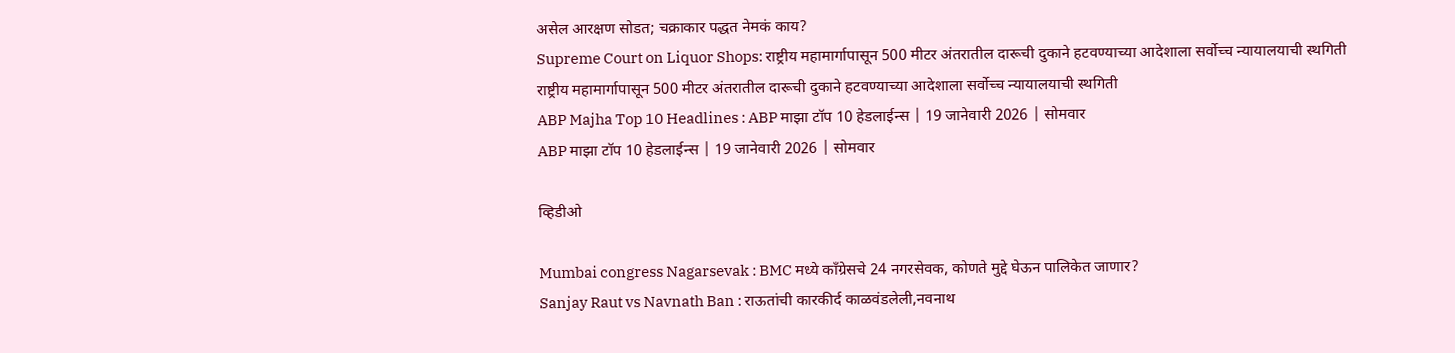असेल आरक्षण सोडत; चक्राकार पद्धत नेमकं काय?
Supreme Court on Liquor Shops: राष्ट्रीय महामार्गापासून 500 मीटर अंतरातील दारूची दुकाने हटवण्याच्या आदेशाला सर्वोच्च न्यायालयाची स्थगिती
राष्ट्रीय महामार्गापासून 500 मीटर अंतरातील दारूची दुकाने हटवण्याच्या आदेशाला सर्वोच्च न्यायालयाची स्थगिती
ABP Majha Top 10 Headlines : ABP माझा टॉप 10 हेडलाईन्स | 19 जानेवारी 2026 | सोमवार
ABP माझा टॉप 10 हेडलाईन्स | 19 जानेवारी 2026 | सोमवार

व्हिडीओ

Mumbai congress Nagarsevak : BMC मध्ये काँग्रेसचे 24 नगरसेवक, कोणते मुद्दे घेऊन पालिकेत जाणार?
Sanjay Raut vs Navnath Ban : राऊतांची कारकीर्द काळवंडलेली,नवनाथ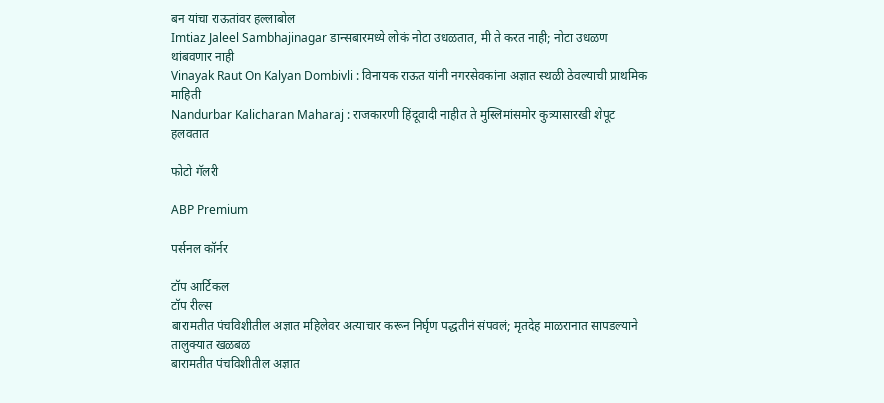बन यांचा राऊतांवर हल्लाबोल
Imtiaz Jaleel Sambhajinagar डान्सबारमध्ये लोकं नोटा उधळतात, मी ते करत नाही; नोटा उधळण थांबवणार नाही
Vinayak Raut On Kalyan Dombivli : विनायक राऊत यांनी नगरसेवकांना अज्ञात स्थळी ठेवल्याची प्राथमिक माहिती
Nandurbar Kalicharan Maharaj : राजकारणी हिंदूवादी नाहीत ते मुस्लिमांसमोर कुत्र्यासारखी शेपूट हलवतात

फोटो गॅलरी

ABP Premium

पर्सनल कॉर्नर

टॉप आर्टिकल
टॉप रील्स
बारामतीत पंचविशीतील अज्ञात महिलेवर अत्याचार करून निर्घृण पद्धतीनं संपवलं; मृतदेह माळरानात सापडल्याने तालुक्यात खळबळ
बारामतीत पंचविशीतील अज्ञात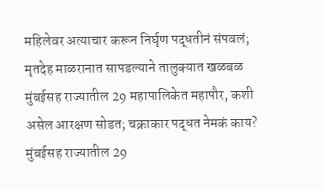महिलेवर अत्याचार करून निर्घृण पद्धतीनं संपवलं; मृतदेह माळरानात सापडल्याने तालुक्यात खळबळ
मुंबईसह राज्यातील 29 महापालिकेत महापौर, कशी असेल आरक्षण सोडत; चक्राकार पद्धत नेमकं काय?
मुंबईसह राज्यातील 29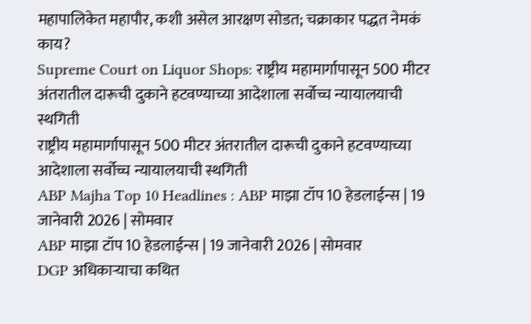महापालिकेत महापौर, कशी असेल आरक्षण सोडत; चक्राकार पद्धत नेमकं काय?
Supreme Court on Liquor Shops: राष्ट्रीय महामार्गापासून 500 मीटर अंतरातील दारूची दुकाने हटवण्याच्या आदेशाला सर्वोच्च न्यायालयाची स्थगिती
राष्ट्रीय महामार्गापासून 500 मीटर अंतरातील दारूची दुकाने हटवण्याच्या आदेशाला सर्वोच्च न्यायालयाची स्थगिती
ABP Majha Top 10 Headlines : ABP माझा टॉप 10 हेडलाईन्स | 19 जानेवारी 2026 | सोमवार
ABP माझा टॉप 10 हेडलाईन्स | 19 जानेवारी 2026 | सोमवार
DGP अधिकाऱ्याचा कथित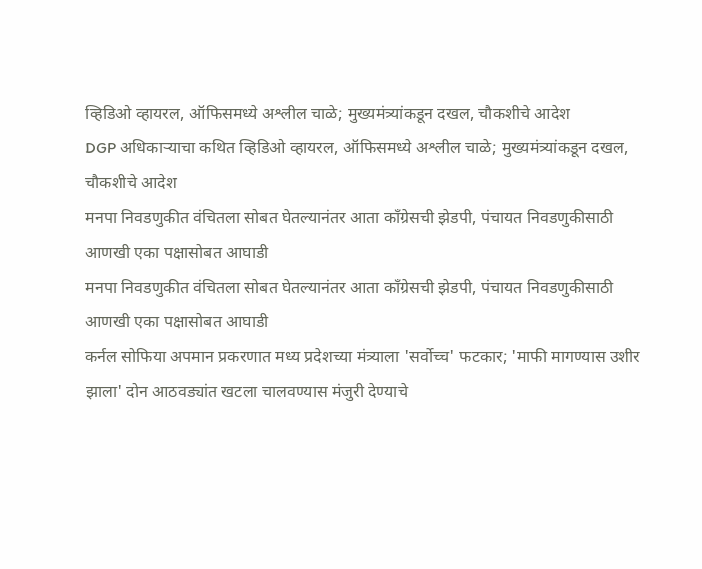व्हिडिओ व्हायरल, ऑफिसमध्ये अश्लील चाळे; मुख्यमंत्र्यांकडून दखल, चौकशीचे आदेश
DGP अधिकाऱ्याचा कथित व्हिडिओ व्हायरल, ऑफिसमध्ये अश्लील चाळे; मुख्यमंत्र्यांकडून दखल, चौकशीचे आदेश
मनपा निवडणुकीत वंचितला सोबत घेतल्यानंतर आता काँग्रेसची झेडपी, पंचायत निवडणुकीसाठी आणखी एका पक्षासोबत आघाडी
मनपा निवडणुकीत वंचितला सोबत घेतल्यानंतर आता काँग्रेसची झेडपी, पंचायत निवडणुकीसाठी आणखी एका पक्षासोबत आघाडी
कर्नल सोफिया अपमान प्रकरणात मध्य प्रदेशच्या मंत्र्याला 'सर्वोच्च' फटकार; 'माफी मागण्यास उशीर झाला' दोन आठवड्यांत खटला चालवण्यास मंजुरी देण्याचे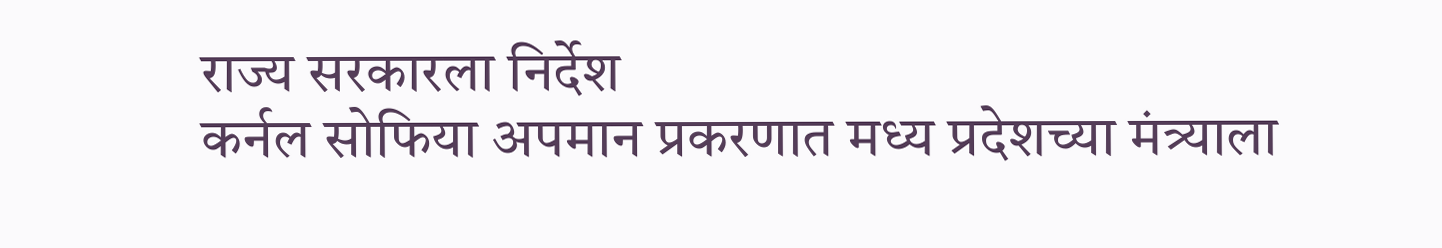राज्य सरकारला निर्देश
कर्नल सोफिया अपमान प्रकरणात मध्य प्रदेशच्या मंत्र्याला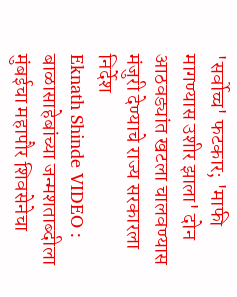'सर्वोच्च' फटकार; 'माफी मागण्यास उशीर झाला' दोन आठवड्यांत खटला चालवण्यास मंजुरी देण्याचे राज्य सरकारला निर्देश
Eknath Shinde VIDEO : बाळासाहेबांच्या जन्मशताब्दीला मुंबईचा महापौर शिवसेनेचा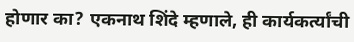होणार का? एकनाथ शिंदे म्हणाले, ही कार्यकर्त्यांची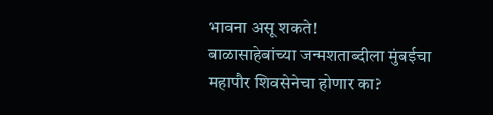भावना असू शकते!
बाळासाहेबांच्या जन्मशताब्दीला मुंबईचा महापौर शिवसेनेचा होणार का?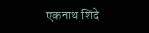एकनाथ शिंदे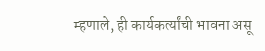म्हणाले, ही कार्यकर्त्यांची भावना असू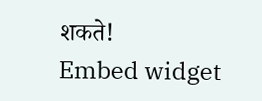शकते!
Embed widget